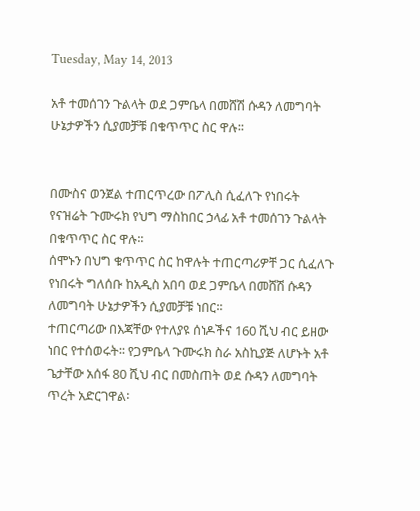Tuesday, May 14, 2013

አቶ ተመሰገን ጉልላት ወደ ጋምቤላ በመሸሽ ሱዳን ለመግባት ሁኔታዎችን ሲያመቻቹ በቁጥጥር ስር ዋሉ፡፡


በሙስና ወንጀል ተጠርጥረው በፖሊስ ሲፈለጉ የነበሩት የናዝሬት ጉሙሩክ የህግ ማስከበር ኃላፊ አቶ ተመሰገን ጉልላት በቁጥጥር ስር ዋሉ፡፡
ሰሞኑን በህግ ቁጥጥር ስር ከዋሉት ተጠርጣሪዎቸ ጋር ሲፈለጉ የነበሩት ግለሰቡ ከአዲስ አበባ ወደ ጋምቤላ በመሸሽ ሱዳን ለመግባት ሁኔታዎችን ሲያመቻቹ ነበር፡፡
ተጠርጣሪው በእጃቸው የተለያዩ ሰነዶችና 160 ሺህ ብር ይዘው ነበር የተሰወሩት፡፡ የጋምቤላ ጉሙሩክ ስራ አስኪያጅ ለሆኑት አቶ ጌታቸው አሰፋ 80 ሺህ ብር በመስጠት ወደ ሱዳን ለመግባት ጥረት አድርገዋል፡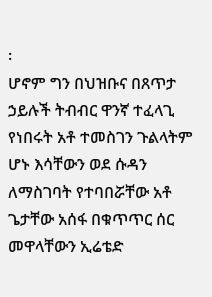፡
ሆኖም ግን በህዝቡና በጸጥታ ኃይሉች ትብብር ዋንኛ ተፈላጊ የነበሩት አቶ ተመስገን ጉልላትም ሆኑ እሳቸውን ወደ ሱዳን ለማስገባት የተባበሯቸው አቶ ጌታቸው አሰፋ በቁጥጥር ሰር መዋላቸውን ኢሬቴድ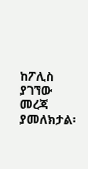ከፖሊስ ያገኘው መረጃ ያመለክታል፡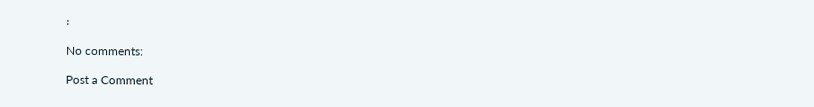፡

No comments:

Post a Comment